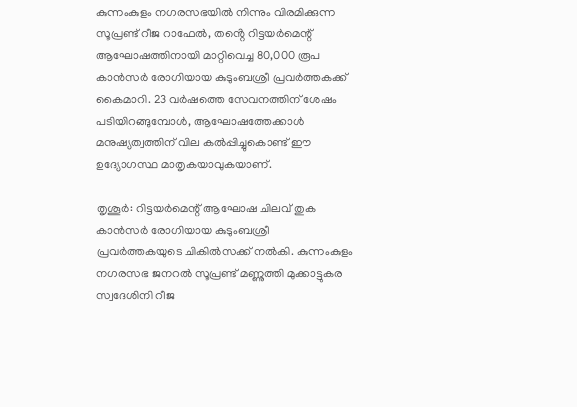കുന്നംകുളം നഗരസഭയില്‍ നിന്നും വിരമിക്കുന്ന സൂപ്രണ്ട് റീജ റാഫേല്‍, തൻ്റെ റിട്ടയര്‍മെന്റ് ആഘോഷത്തിനായി മാറ്റിവെച്ച 80,000 രൂപ കാന്‍സര്‍ രോഗിയായ കുടുംബശ്രീ പ്രവര്‍ത്തകക്ക് കൈമാറി. 23 വര്‍ഷത്തെ സേവനത്തിന് ശേഷം പടിയിറങ്ങുമ്പോള്‍, ആഘോഷത്തേക്കാൾ മനുഷ്യത്വത്തിന് വില കൽപ്പിച്ചുകൊണ്ട് ഈ ഉദ്യോഗസ്ഥ മാതൃകയാവുകയാണ്.

തൃശൂര്‍: റിട്ടയര്‍മെന്റ് ആഘോഷ ചിലവ് തുക കാന്‍സര്‍ രോഗിയായ കുടുംബശ്രീ പ്രവര്‍ത്തകയുടെ ചികില്‍സക്ക് നല്‍കി. കുന്നംകുളം നഗരസഭ ജനറല്‍ സൂപ്രണ്ട് മണ്ണുത്തി മുക്കാട്ടുകര സ്വദേശിനി റീജ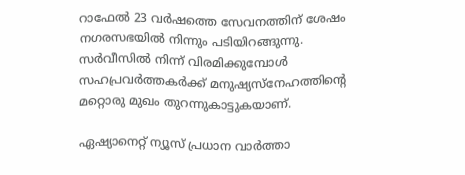റാഫേല്‍ 23 വര്‍ഷത്തെ സേവനത്തിന് ശേഷം നഗരസഭയില്‍ നിന്നും പടിയിറങ്ങുന്നു. സര്‍വീസില്‍ നിന്ന് വിരമിക്കുമ്പോള്‍ സഹപ്രവര്‍ത്തകര്‍ക്ക് മനുഷ്യസ്നേഹത്തിന്റെ മറ്റൊരു മുഖം തുറന്നുകാട്ടുകയാണ്.

ഏഷ്യാനെറ്റ് ന്യൂസ് പ്രധാന വാർത്താ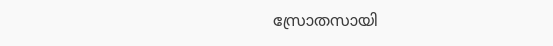സ്രോതസായി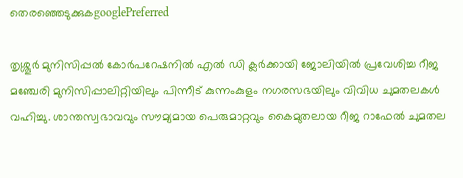തെരഞ്ഞെടുക്കുകgooglePreferred

തൃശ്ശൂര്‍ മുനിസിപ്പല്‍ കോര്‍പറേഷനില്‍ എല്‍ ഡി ക്ലര്‍ക്കായി ജോലിയില്‍ പ്രവേശിച്ച റീജ മഞ്ചേരി മുനിസിപ്പാലിറ്റിയിലും പിന്നീട് കുന്നംകുളം നഗരസഭയിലും വിവിധ ചുമതലകള്‍ വഹിച്ചു. ശാന്തസ്വഭാവവും സൗമ്യമായ പെരുമാറ്റവും കൈമുതലായ റീജ റാഫേല്‍ ചുമതല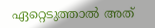ഏറ്റെടുത്താല്‍ അത്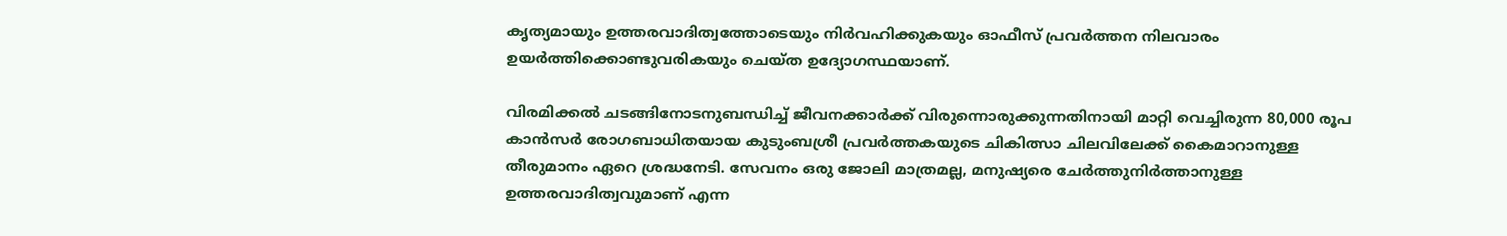കൃത്യമായും ഉത്തരവാദിത്വത്തോടെയും നിര്‍വഹിക്കുകയും ഓഫീസ് പ്രവര്‍ത്തന നിലവാരം ഉയര്‍ത്തിക്കൊണ്ടുവരികയും ചെയ്ത ഉദ്യോഗസ്ഥയാണ്.

വിരമിക്കല്‍ ചടങ്ങിനോടനുബന്ധിച്ച് ജീവനക്കാര്‍ക്ക് വിരുന്നൊരുക്കുന്നതിനായി മാറ്റി വെച്ചിരുന്ന 80,000 രൂപ കാന്‍സര്‍ രോഗബാധിതയായ കുടുംബശ്രീ പ്രവര്‍ത്തകയുടെ ചികിത്സാ ചിലവിലേക്ക് കൈമാറാനുള്ള തീരുമാനം ഏറെ ശ്രദ്ധനേടി. സേവനം ഒരു ജോലി മാത്രമല്ല, മനുഷ്യരെ ചേര്‍ത്തുനിര്‍ത്താനുള്ള ഉത്തരവാദിത്വവുമാണ് എന്ന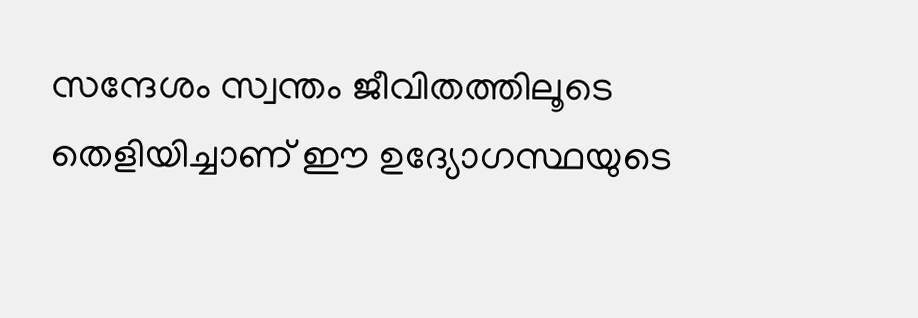സന്ദേശം സ്വന്തം ജീവിതത്തിലൂടെ തെളിയിച്ചാണ് ഈ ഉദ്യോഗസ്ഥയുടെ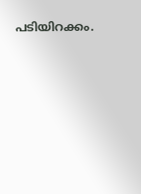പടിയിറക്കം.